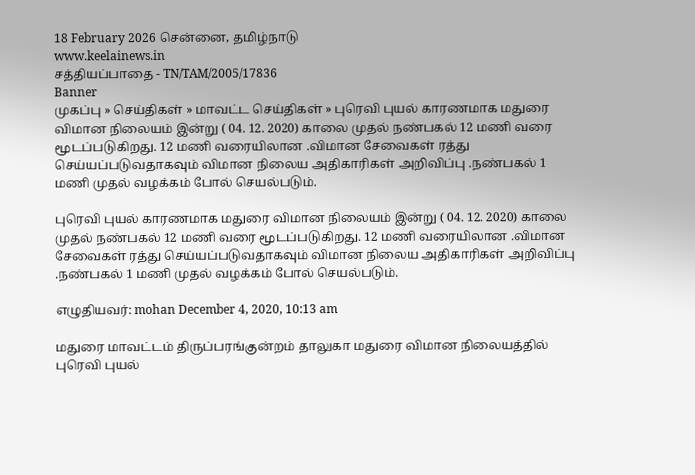18 February 2026 சென்னை, தமிழ்நாடு
www.keelainews.in
சத்தியப்பாதை - TN/TAM/2005/17836
Banner
முகப்பு » செய்திகள் » மாவட்ட செய்திகள் » புரெவி புயல் காரணமாக மதுரை விமான நிலையம் இன்று ( 04. 12. 2020) காலை முதல் நண்பகல் 12 மணி வரை மூடப்படுகிறது. 12 மணி வரையிலான .விமான சேவைகள் ரத்து செய்யப்படுவதாகவும் விமான நிலைய அதிகாரிகள் அறிவிப்பு .நண்பகல் 1 மணி முதல் வழக்கம் போல் செயல்படும்.

புரெவி புயல் காரணமாக மதுரை விமான நிலையம் இன்று ( 04. 12. 2020) காலை முதல் நண்பகல் 12 மணி வரை மூடப்படுகிறது. 12 மணி வரையிலான .விமான சேவைகள் ரத்து செய்யப்படுவதாகவும் விமான நிலைய அதிகாரிகள் அறிவிப்பு .நண்பகல் 1 மணி முதல் வழக்கம் போல் செயல்படும்.

எழுதியவர்: mohan December 4, 2020, 10:13 am

மதுரை மாவட்டம் திருப்பரங்குன்றம் தாலுகா மதுரை விமான நிலையத்தில் புரெவி புயல்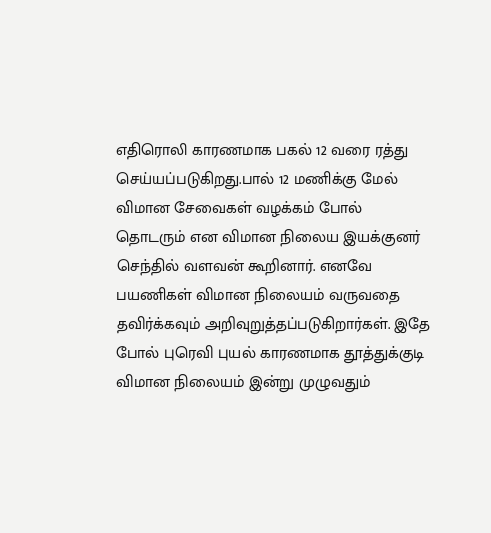எதிரொலி காரணமாக பகல் 12 வரை ரத்து செய்யப்படுகிறது.பால் 12 மணிக்கு மேல் விமான சேவைகள் வழக்கம் போல் தொடரும் என விமான நிலைய இயக்குனர் செந்தில் வளவன் கூறினார். எனவே பயணிகள் விமான நிலையம் வருவதை தவிர்க்கவும் அறிவுறுத்தப்படுகிறார்கள். இதே போல் புரெவி புயல் காரணமாக தூத்துக்குடி விமான நிலையம் இன்று முழுவதும்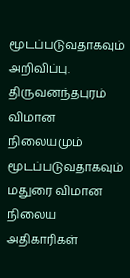மூடப்படுவதாகவும் அறிவிப்பு. திருவனந்தபுரம் விமான நிலையமும் மூடப்படுவதாகவும் மதுரை விமான நிலைய அதிகாரிகள்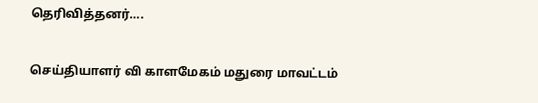தெரிவித்தனர்….

செய்தியாளர் வி காளமேகம் மதுரை மாவட்டம்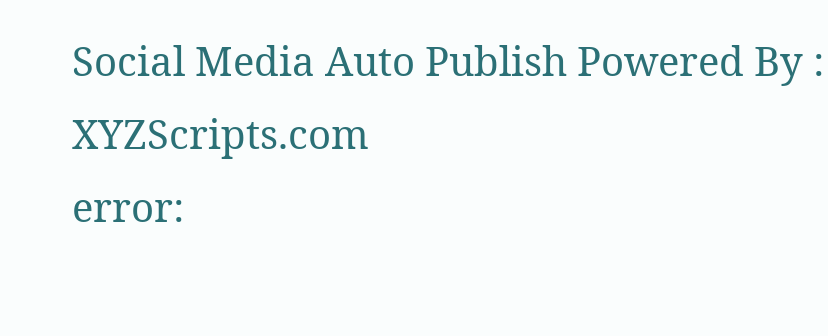Social Media Auto Publish Powered By : XYZScripts.com
error: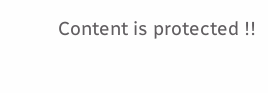Content is protected !!